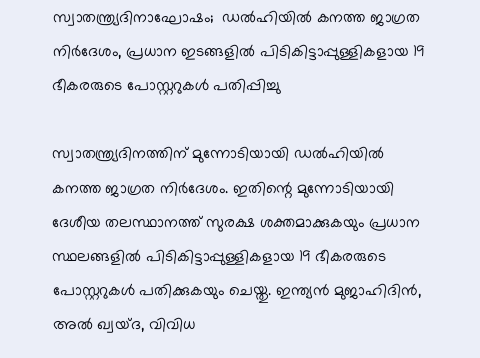സ്വാതന്ത്ര്യദിനാഘോഷം;  ഡല്‍ഹിയില്‍ കനത്ത ജാഗ്രത നിര്‍ദേശം, പ്രധാന ഇടങ്ങളിൽ പിടികിട്ടാപ്പുള്ളികളായ 19 ഭീകരരുടെ പോസ്റ്ററുകള്‍ പതിപ്പിച്ചു

സ്വാതന്ത്ര്യദിനത്തിന് മുന്നോടിയായി ഡല്‍ഹിയില്‍ കനത്ത ജാഗ്രത നിര്‍ദേശം. ഇതിന്റെ മുന്നോടിയായി ദേശീയ തലസ്ഥാനത്ത് സുരക്ഷ ശക്തമാക്കുകയും പ്രധാന സ്ഥലങ്ങളില്‍ പിടികിട്ടാപ്പുള്ളികളായ 19 ഭീകരരുടെ പോസ്റ്ററുകള്‍ പതിക്കുകയും ചെയ്തു. ഇന്ത്യന്‍ മുജാഹിദിന്‍, അല്‍ ഖ്വയ്ദ, വിവിധ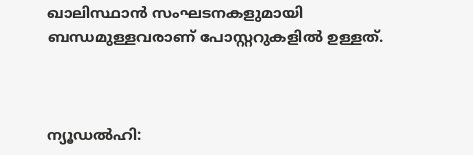ഖാലിസ്ഥാന്‍ സംഘടനകളുമായി ബന്ധമുള്ളവരാണ് പോസ്റ്ററുകളില്‍ ഉള്ളത്.



ന്യൂഡല്‍ഹി: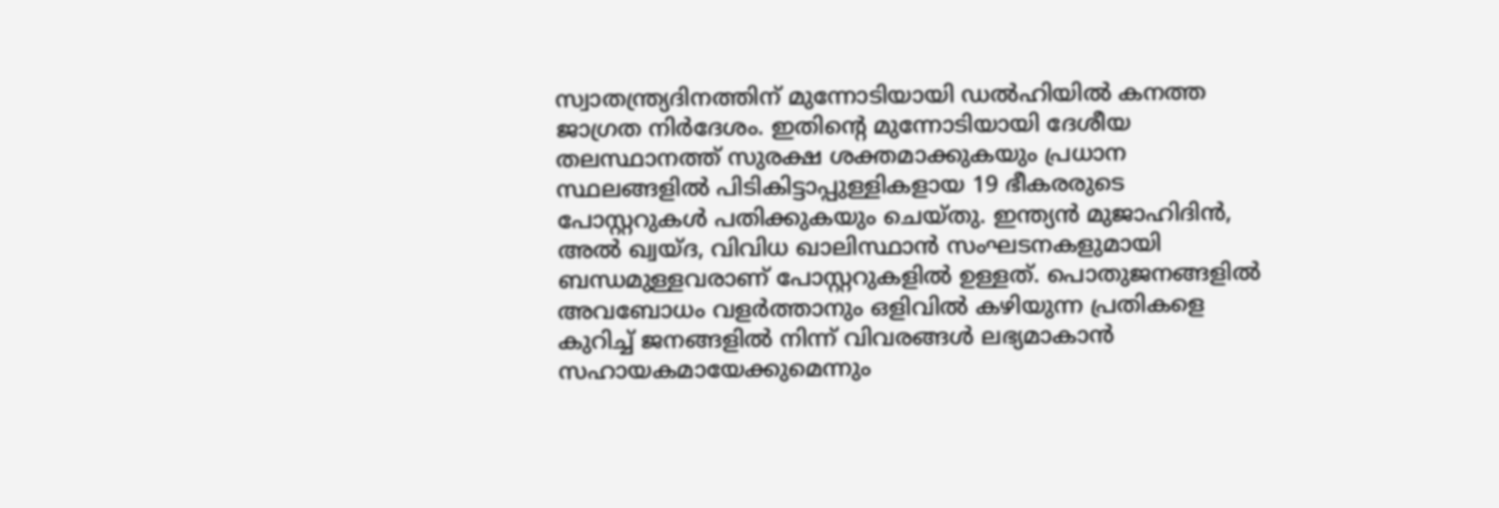സ്വാതന്ത്ര്യദിനത്തിന് മുന്നോടിയായി ഡല്‍ഹിയില്‍ കനത്ത ജാഗ്രത നിര്‍ദേശം. ഇതിന്റെ മുന്നോടിയായി ദേശീയ തലസ്ഥാനത്ത് സുരക്ഷ ശക്തമാക്കുകയും പ്രധാന സ്ഥലങ്ങളില്‍ പിടികിട്ടാപ്പുള്ളികളായ 19 ഭീകരരുടെ പോസ്റ്ററുകള്‍ പതിക്കുകയും ചെയ്തു. ഇന്ത്യന്‍ മുജാഹിദിന്‍, അല്‍ ഖ്വയ്ദ, വിവിധ ഖാലിസ്ഥാന്‍ സംഘടനകളുമായി ബന്ധമുള്ളവരാണ് പോസ്റ്ററുകളില്‍ ഉള്ളത്. പൊതുജനങ്ങളില്‍ അവബോധം വളര്‍ത്താനും ഒളിവില്‍ കഴിയുന്ന പ്രതികളെ കുറിച്ച് ജനങ്ങളില്‍ നിന്ന് വിവരങ്ങള്‍ ലഭ്യമാകാന്‍ സഹായകമായേക്കുമെന്നും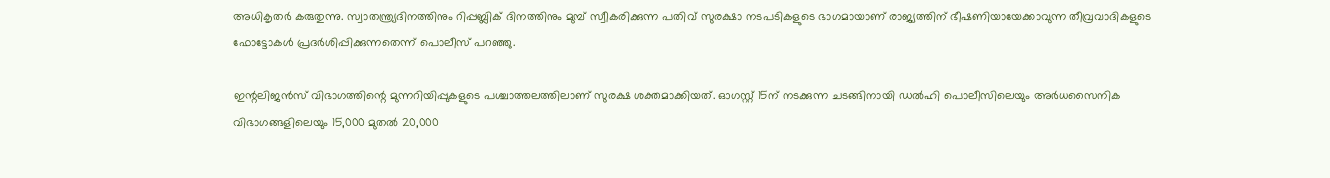അധികൃതര്‍ കരുതുന്നു. സ്വാതന്ത്ര്യദിനത്തിനും റിപ്പബ്ലിക് ദിനത്തിനും മുമ്പ് സ്വീകരിക്കുന്ന പതിവ് സുരക്ഷാ നടപടികളുടെ ഭാഗമായാണ് രാജ്യത്തിന് ഭീഷണിയായേക്കാവുന്ന തീവ്രവാദികളുടെ ഫോട്ടോകള്‍ പ്രദര്‍ശിപ്പിക്കുന്നതെന്ന് പൊലീസ് പറഞ്ഞു.

ഇന്റലിജന്‍സ് വിഭാഗത്തിന്റെ മുന്നറിയിപ്പുകളുടെ പശ്ചാത്തലത്തിലാണ് സുരക്ഷ ശക്തമാക്കിയത്. ഓഗസ്റ്റ് 15ന് നടക്കുന്ന ചടങ്ങിനായി ഡല്‍ഹി പൊലീസിലെയും അര്‍ധസൈനിക വിഭാഗങ്ങളിലെയും 15,000 മുതല്‍ 20,000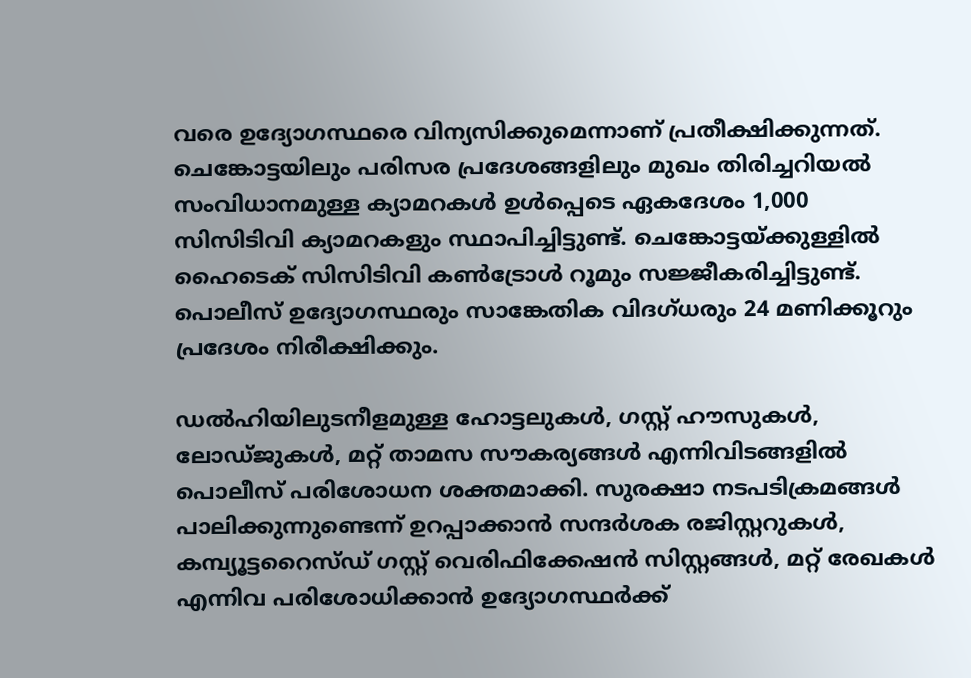വരെ ഉദ്യോഗസ്ഥരെ വിന്യസിക്കുമെന്നാണ് പ്രതീക്ഷിക്കുന്നത്. ചെങ്കോട്ടയിലും പരിസര പ്രദേശങ്ങളിലും മുഖം തിരിച്ചറിയല്‍ സംവിധാനമുള്ള ക്യാമറകള്‍ ഉള്‍പ്പെടെ ഏകദേശം 1,000 സിസിടിവി ക്യാമറകളും സ്ഥാപിച്ചിട്ടുണ്ട്. ചെങ്കോട്ടയ്ക്കുള്ളില്‍ ഹൈടെക് സിസിടിവി കണ്‍ട്രോള്‍ റൂമും സജ്ജീകരിച്ചിട്ടുണ്ട്. പൊലീസ് ഉദ്യോഗസ്ഥരും സാങ്കേതിക വിദഗ്ധരും 24 മണിക്കൂറും പ്രദേശം നിരീക്ഷിക്കും.

ഡല്‍ഹിയിലുടനീളമുള്ള ഹോട്ടലുകള്‍, ഗസ്റ്റ് ഹൗസുകള്‍, ലോഡ്ജുകള്‍, മറ്റ് താമസ സൗകര്യങ്ങള്‍ എന്നിവിടങ്ങളില്‍ പൊലീസ് പരിശോധന ശക്തമാക്കി. സുരക്ഷാ നടപടിക്രമങ്ങള്‍ പാലിക്കുന്നുണ്ടെന്ന് ഉറപ്പാക്കാന്‍ സന്ദര്‍ശക രജിസ്റ്ററുകള്‍, കമ്പ്യൂട്ടറൈസ്ഡ് ഗസ്റ്റ് വെരിഫിക്കേഷന്‍ സിസ്റ്റങ്ങള്‍, മറ്റ് രേഖകള്‍ എന്നിവ പരിശോധിക്കാന്‍ ഉദ്യോഗസ്ഥര്‍ക്ക്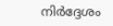നിര്‍ദ്ദേശം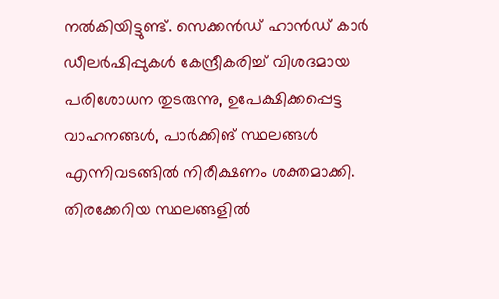നല്‍കിയിട്ടുണ്ട്. സെക്കന്‍ഡ് ഹാന്‍ഡ് കാര്‍ ഡീലര്‍ഷിപ്പുകള്‍ കേന്ദ്രീകരിച്ച് വിശദമായ പരിശോധന തുടരുന്നു, ഉപേക്ഷിക്കപ്പെട്ട വാഹനങ്ങള്‍, പാര്‍ക്കിങ് സ്ഥലങ്ങള്‍ എന്നിവടങ്ങില്‍ നിരീക്ഷണം ശക്തമാക്കി. തിരക്കേറിയ സ്ഥലങ്ങളില്‍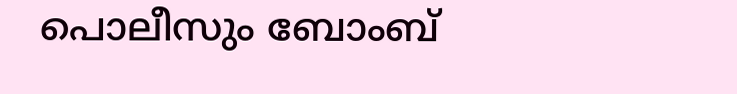പൊലീസും ബോംബ്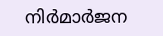നിര്‍മാര്‍ജന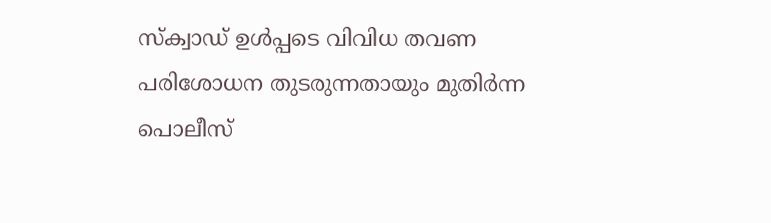സ്‌ക്വാഡ് ഉള്‍പ്പടെ വിവിധ തവണ പരിശോധന തുടരുന്നതായും മുതിര്‍ന്ന പൊലീസ്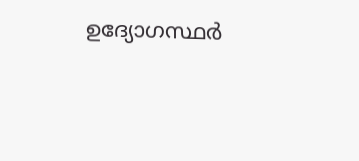ഉദ്യോഗസ്ഥര്‍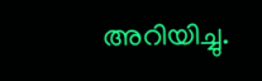അറിയിച്ചു.